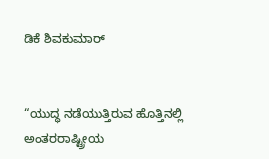ಡಿಕೆ ಶಿವಕುಮಾರ್


“ಯುದ್ಧ ನಡೆಯುತ್ತಿರುವ ಹೊತ್ತಿನಲ್ಲಿ ಅಂತರರಾಷ್ಟ್ರೀಯ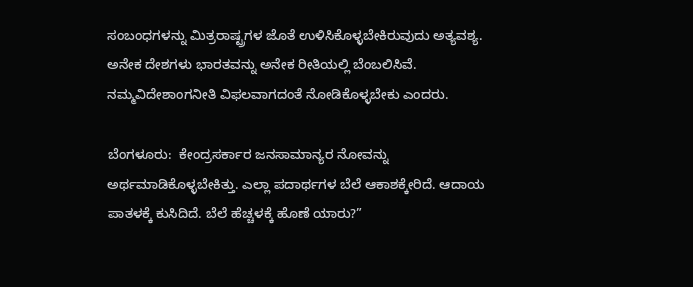ಸಂಬಂಧಗಳನ್ನು ಮಿತ್ರರಾಷ್ಟ್ರಗಳ ಜೊತೆ ಉಳಿಸಿಕೊಳ್ಳಬೇಕಿರುವುದು ಅತ್ಯವಶ್ಯ. ಅನೇಕ ದೇಶಗಳು ಭಾರತವನ್ನು ಅನೇಕ ರೀತಿಯಲ್ಲಿ ಬೆಂಬಲಿಸಿವೆ. ನಮ್ಮವಿದೇಶಾಂಗನೀತಿ ವಿಫಲವಾಗದಂತೆ ನೋಡಿಕೊಳ್ಳಬೇಕು ಎಂದರು.

ಬೆಂಗಳೂರು:  ಕೇಂದ್ರಸರ್ಕಾರ ಜನಸಾಮಾನ್ಯರ ನೋವನ್ನು ಅರ್ಥಮಾಡಿಕೊಳ್ಳಬೇಕಿತ್ತು. ಎಲ್ಲಾ ಪದಾರ್ಥಗಳ ಬೆಲೆ ಆಕಾಶಕ್ಕೇರಿದೆ. ಆದಾಯ ಪಾತಳಕ್ಕೆ ಕುಸಿದಿದೆ. ಬೆಲೆ ಹೆಚ್ಚಳಕ್ಕೆ ಹೊಣೆ ಯಾರು?”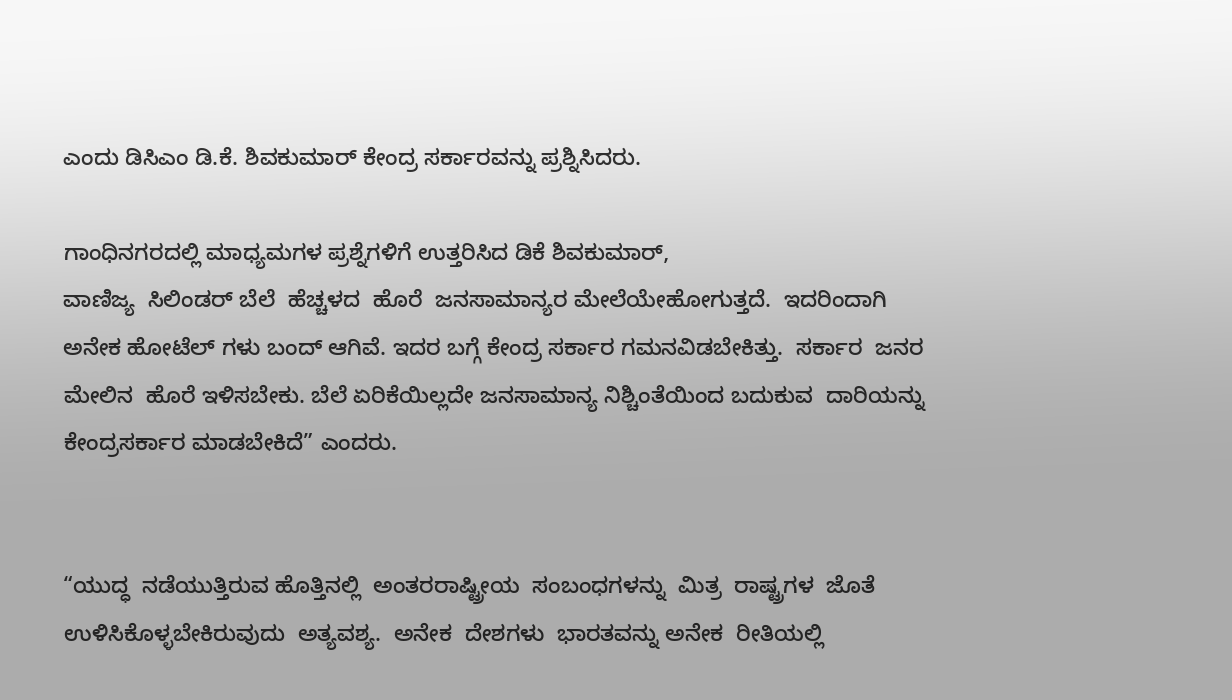ಎಂದು ಡಿಸಿಎಂ ಡಿ.ಕೆ. ಶಿವಕುಮಾರ್ ಕೇಂದ್ರ ಸರ್ಕಾರವನ್ನು ಪ್ರಶ್ನಿಸಿದರು.

ಗಾಂಧಿನಗರದಲ್ಲಿ ಮಾಧ್ಯಮಗಳ ಪ್ರಶ್ನೆಗಳಿಗೆ ಉತ್ತರಿಸಿದ ಡಿಕೆ ಶಿವಕುಮಾರ್,
ವಾಣಿಜ್ಯ  ಸಿಲಿಂಡರ್ ಬೆಲೆ  ಹೆಚ್ಚಳದ  ಹೊರೆ  ಜನಸಾಮಾನ್ಯರ ಮೇಲೆಯೇಹೋಗುತ್ತದೆ.  ಇದರಿಂದಾಗಿ  ಅನೇಕ ಹೋಟೆಲ್ ಗಳು ಬಂದ್ ಆಗಿವೆ. ಇದರ ಬಗ್ಗೆ ಕೇಂದ್ರ ಸರ್ಕಾರ ಗಮನವಿಡಬೇಕಿತ್ತು.  ಸರ್ಕಾರ  ಜನರ  ಮೇಲಿನ  ಹೊರೆ ಇಳಿಸಬೇಕು. ಬೆಲೆ ಏರಿಕೆಯಿಲ್ಲದೇ ಜನಸಾಮಾನ್ಯ ನಿಶ್ಚಿಂತೆಯಿಂದ ಬದುಕುವ  ದಾರಿಯನ್ನು  ಕೇಂದ್ರಸರ್ಕಾರ ಮಾಡಬೇಕಿದೆ” ಎಂದರು.


“ಯುದ್ಧ  ನಡೆಯುತ್ತಿರುವ ಹೊತ್ತಿನಲ್ಲಿ  ಅಂತರರಾಷ್ಟ್ರೀಯ  ಸಂಬಂಧಗಳನ್ನು  ಮಿತ್ರ  ರಾಷ್ಟ್ರಗಳ  ಜೊತೆ  ಉಳಿಸಿಕೊಳ್ಳಬೇಕಿರುವುದು  ಅತ್ಯವಶ್ಯ.  ಅನೇಕ  ದೇಶಗಳು  ಭಾರತವನ್ನು ಅನೇಕ  ರೀತಿಯಲ್ಲಿ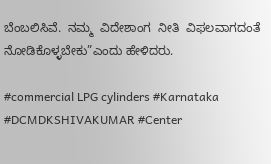ಬೆಂಬಲಿಸಿವೆ.  ನಮ್ಮ  ವಿದೇಶಾಂಗ  ನೀತಿ  ವಿಫಲವಾಗದಂತೆ ನೋಡಿಕೊಳ್ಳಬೇಕು”ಎಂದು ಹೇಳಿದರು.

#commercial LPG cylinders #Karnataka #DCMDKSHIVAKUMAR #Center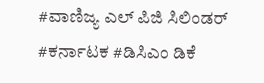#ವಾಣಿಜ್ಯ ಎಲ್ ಪಿಜಿ ಸಿಲಿಂಡರ್ #ಕರ್ನಾಟಕ #ಡಿಸಿಎಂ ಡಿಕೆ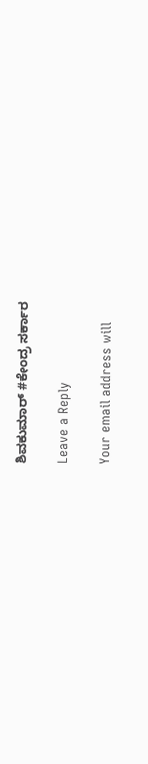ಶಿವಕುಮಾರ್ #ಕೇಂದ್ರ ಸರ್ಕಾರ

Leave a Reply

Your email address will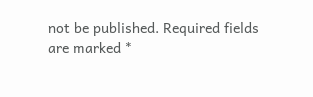not be published. Required fields are marked *